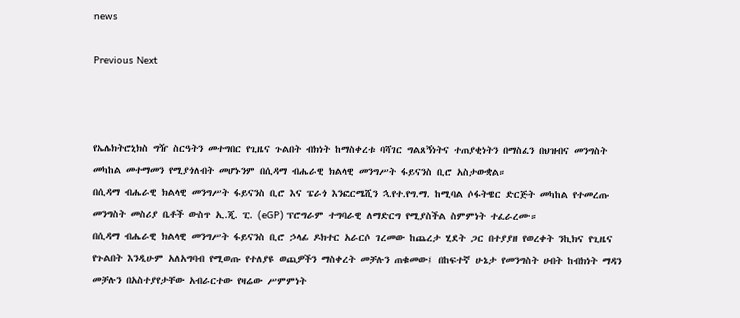news

Previous Next



የኤሌክትሮኒክስ ግዥ ስርዓትን መተግበር የጊዜና ጉልበት ብክነት ከማስቀረቱ ባሻገር ግልጸኝነትና ተጠያቂነትን በማስፈን በህዝብና መንግስት መካከል መተማመን የሚያጎለብት መሆኑንም በሲዳማ ብሔራዊ ክልላዊ መንግሥት ፋይናንስ ቢሮ አስታውቋል።
በሲዳማ ብሔራዊ ክልላዊ መንግሥት ፋይናንስ ቢሮ እና ፔራጎ እንፎርሜሺን ኋ.የተ.የግ.ማ. ከሚባል ሶፋትዌር ድርጅት መካከል የተመረጡ መንግስት መስሪያ ቤቶች ውስጥ ኢ.ጂ. ፒ. (eGP) ፕሮግራም ተግባራዊ ለማድርግ የሚያስችል ስምምነት ተፈራረሙ።
በሲዳማ ብሔራዊ ክልላዊ መንግሥት ፋይናንስ ቢሮ ኃላፊ ዶክተር አራርሶ ገረመው ከጨረታ ሂደት ጋር በተያያዘ የወረቀት ንኪክና የጊዜና የጉልበት እንዲሁም አለአግባብ የሚወጡ የተለያዩ ወጪዎችን ማስቀረት መቻሉን ጠቁመው፤ በከፍተኛ ሁኔታ የመንግስት ሀብት ከብክነት ማዳን መቻሉን በአስተያየታቸው አብራርተው የዛሬው ሥምምነት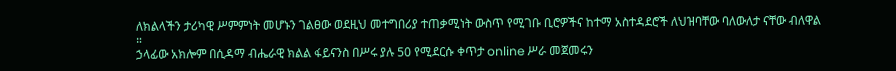ለክልላችን ታሪካዊ ሥምምነት መሆኑን ገልፀው ወደዚህ መተግበሪያ ተጠቃሚነት ውስጥ የሚገቡ ቢሮዎችና ከተማ አስተዳደሮች ለህዝባቸው ባለውለታ ናቸው ብለዋል ።
ኃላፊው አክሎም በሲዳማ ብሔራዊ ክልል ፋይናንስ በሥሩ ያሉ 50 የሚደርሱ ቀጥታ online ሥራ መጀመሩን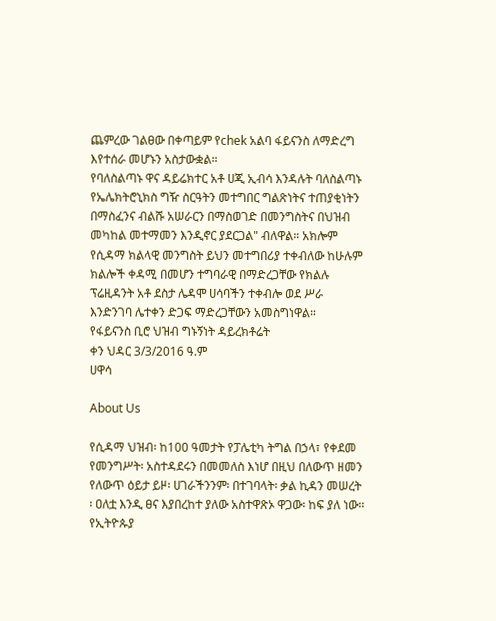ጨምረው ገልፀው በቀጣይም የchek አልባ ፋይናንስ ለማድረግ እየተሰራ መሆኑን አስታውቋል።
የባለስልጣኑ ዋና ዳይሬክተር አቶ ሀጂ ኢብሳ እንዳሉት ባለስልጣኑ የኤሌክትሮኒክስ ግዥ ስርዓትን መተግበር ግልጽነትና ተጠያቂነትን በማስፈንና ብልሹ አሠራርን በማስወገድ በመንግስትና በህዝብ መካከል መተማመን እንዲኖር ያደርጋል" ብለዋል። አክሎም የሲዳማ ክልላዊ መንግስት ይህን መተግበሪያ ተቀብለው ከሁሉም ክልሎች ቀዳሚ በመሆን ተግባራዊ በማድረጋቸው የክልሉ ፕሬዚዳንት አቶ ደስታ ሌዳሞ ሀሳባችን ተቀብሎ ወደ ሥራ እንድንገባ ሌተቀን ድጋፍ ማድረጋቸውን አመስግነዋል።
የፋይናንስ ቢሮ ህዝብ ግኑኝነት ዳይረክቶሬት
ቀን ህዳር 3/3/2016 ዓ.ም
ሀዋሳ

About Us

የሲዳማ ህዝብ፡ ከ100 ዓመታት የፓሌቲካ ትግል በኃላ፣ የቀደመ የመንግሥት፡ አስተዳደሩን በመመለስ እነሆ በዚህ በለውጥ ዘመን የለውጥ ዕይታ ይዞ፡ ሀገራችንንም፡ በተገባላት፡ ቃል ኪዳን መሠረት ፡ ዐለቷ እንዲ ፀና እያበረከተ ያለው አስተዋጽኦ ዋጋው፡ ከፍ ያለ ነው፡፡ የኢትዮጱያ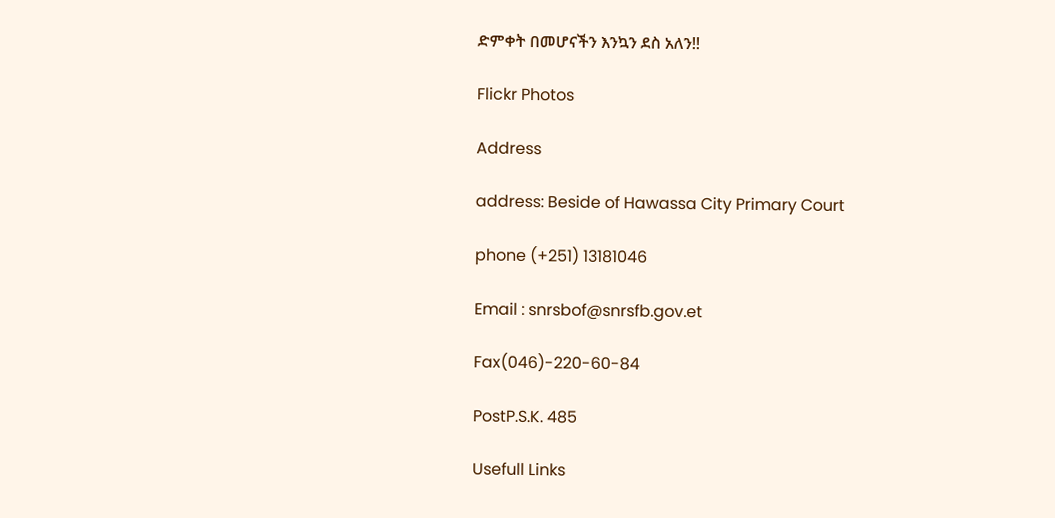ድምቀት በመሆናችን እንኳን ደስ አለን!!

Flickr Photos

Address

address: Beside of Hawassa City Primary Court

phone (+251) 13181046

Email : snrsbof@snrsfb.gov.et

Fax(046)-220-60-84

PostP.S.K. 485

Usefull Links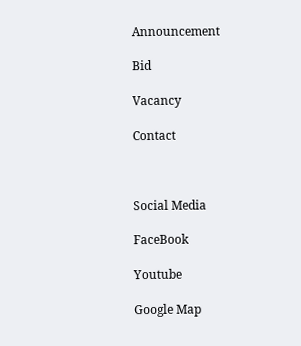Announcement

Bid

Vacancy

Contact



Social Media

FaceBook

Youtube

Google Map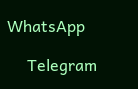WhatsApp

     Telegram